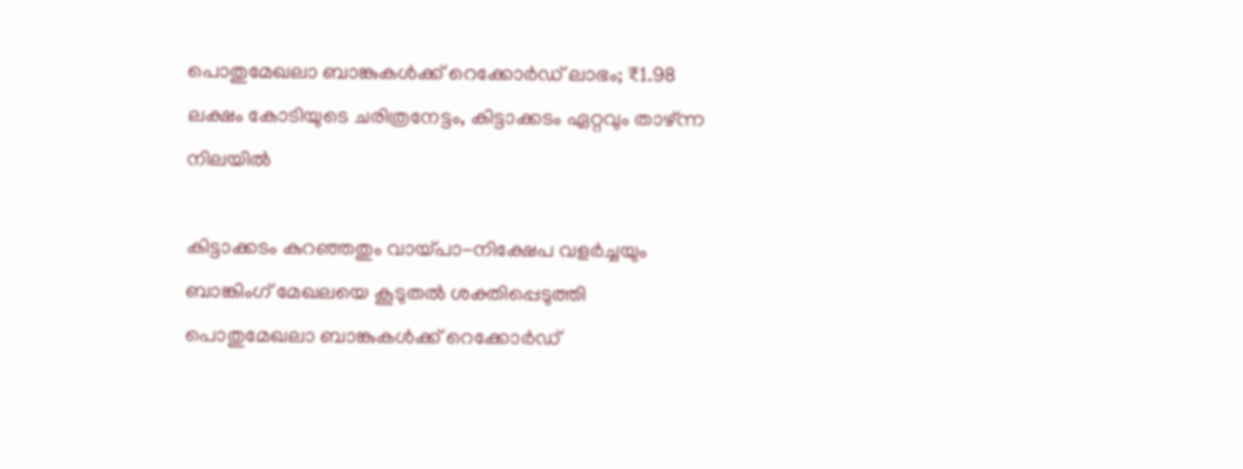പൊതുമേഖലാ ബാങ്കുകള്‍ക്ക് റെക്കോര്‍ഡ് ലാഭം; ₹1.98 ലക്ഷം കോടിയുടെ ചരിത്രനേട്ടം, കിട്ടാക്കടം ഏറ്റവും താഴ്ന്ന നിലയില്‍

കിട്ടാക്കടം കുറഞ്ഞതും വായ്പാ-നിക്ഷേപ വളര്‍ച്ചയും ബാങ്കിംഗ് മേഖലയെ കൂടുതല്‍ ശക്തിപ്പെടുത്തി
പൊതുമേഖലാ ബാങ്കുകള്‍ക്ക് റെക്കോര്‍ഡ്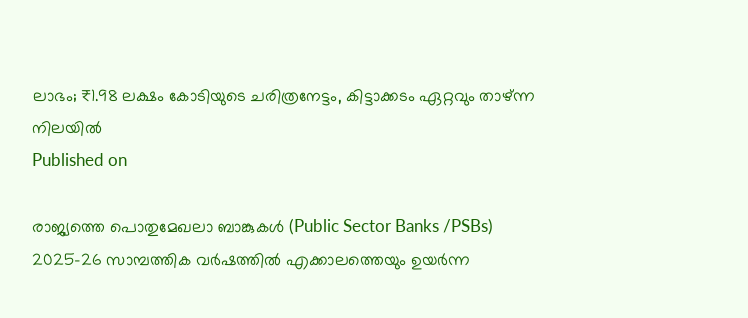ലാഭം; ₹1.98 ലക്ഷം കോടിയുടെ ചരിത്രനേട്ടം, കിട്ടാക്കടം ഏറ്റവും താഴ്ന്ന നിലയില്‍
Published on

രാജ്യത്തെ പൊതുമേഖലാ ബാങ്കുകള്‍ (Public Sector Banks /PSBs) 2025-26 സാമ്പത്തിക വര്‍ഷത്തില്‍ എക്കാലത്തെയും ഉയര്‍ന്ന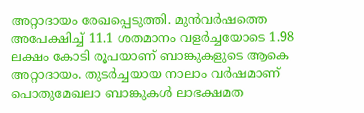അറ്റാദായം രേഖപ്പെടുത്തി. മുന്‍വര്‍ഷത്തെ അപേക്ഷിച്ച് 11.1 ശതമാനം വളര്‍ച്ചയോടെ 1.98 ലക്ഷം കോടി രൂപയാണ് ബാങ്കുകളുടെ ആകെ അറ്റാദായം. തുടര്‍ച്ചയായ നാലാം വര്‍ഷമാണ് പൊതുമേഖലാ ബാങ്കുകള്‍ ലാഭക്ഷമത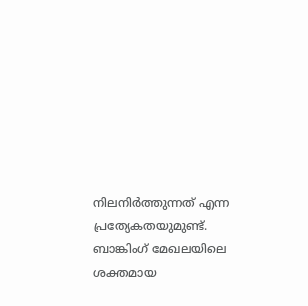നിലനിര്‍ത്തുന്നത് എന്ന പ്രത്യേകതയുമുണ്ട്. ബാങ്കിംഗ് മേഖലയിലെ ശക്തമായ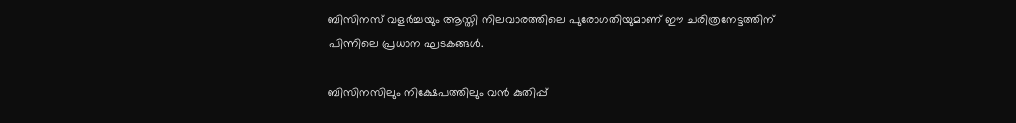ബിസിനസ് വളര്‍ച്ചയും ആസ്തി നിലവാരത്തിലെ പുരോഗതിയുമാണ് ഈ ചരിത്രനേട്ടത്തിന് പിന്നിലെ പ്രധാന ഘടകങ്ങള്‍.

ബിസിനസിലും നിക്ഷേപത്തിലും വന്‍ കുതിപ്പ്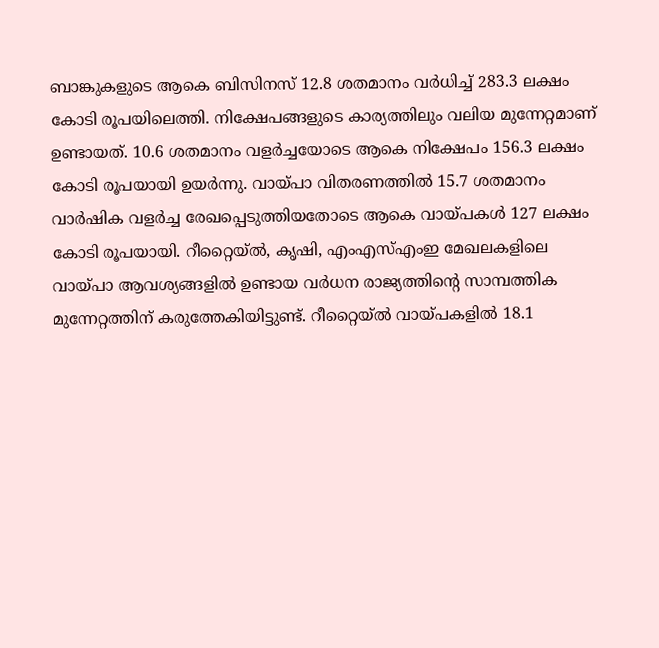ബാങ്കുകളുടെ ആകെ ബിസിനസ് 12.8 ശതമാനം വര്‍ധിച്ച് 283.3 ലക്ഷം കോടി രൂപയിലെത്തി. നിക്ഷേപങ്ങളുടെ കാര്യത്തിലും വലിയ മുന്നേറ്റമാണ് ഉണ്ടായത്. 10.6 ശതമാനം വളര്‍ച്ചയോടെ ആകെ നിക്ഷേപം 156.3 ലക്ഷം കോടി രൂപയായി ഉയര്‍ന്നു. വായ്പാ വിതരണത്തില്‍ 15.7 ശതമാനം വാര്‍ഷിക വളര്‍ച്ച രേഖപ്പെടുത്തിയതോടെ ആകെ വായ്പകള്‍ 127 ലക്ഷം കോടി രൂപയായി. റീറ്റൈയ്ല്‍, കൃഷി, എംഎസ്എംഇ മേഖലകളിലെ വായ്പാ ആവശ്യങ്ങളില്‍ ഉണ്ടായ വര്‍ധന രാജ്യത്തിന്റെ സാമ്പത്തിക മുന്നേറ്റത്തിന് കരുത്തേകിയിട്ടുണ്ട്. റീറ്റൈയ്ല്‍ വായ്പകളില്‍ 18.1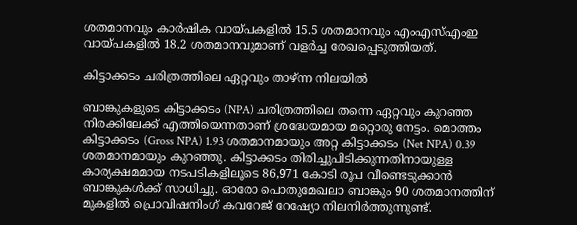ശതമാനവും കാര്‍ഷിക വായ്പകളില്‍ 15.5 ശതമാനവും എംഎസ്എംഇ വായ്പകളില്‍ 18.2 ശതമാനവുമാണ് വളര്‍ച്ച രേഖപ്പെടുത്തിയത്.

കിട്ടാക്കടം ചരിത്രത്തിലെ ഏറ്റവും താഴ്ന്ന നിലയില്‍

ബാങ്കുകളുടെ കിട്ടാക്കടം (NPA) ചരിത്രത്തിലെ തന്നെ ഏറ്റവും കുറഞ്ഞ നിരക്കിലേക്ക് എത്തിയെന്നതാണ് ശ്രദ്ധേയമായ മറ്റൊരു നേട്ടം. മൊത്തം കിട്ടാക്കടം (Gross NPA) 1.93 ശതമാനമായും അറ്റ കിട്ടാക്കടം (Net NPA) 0.39 ശതമാനമായും കുറഞ്ഞു. കിട്ടാക്കടം തിരിച്ചുപിടിക്കുന്നതിനായുള്ള കാര്യക്ഷമമായ നടപടികളിലൂടെ 86,971 കോടി രൂപ വീണ്ടെടുക്കാന്‍ ബാങ്കുകള്‍ക്ക് സാധിച്ചു. ഓരോ പൊതുമേഖലാ ബാങ്കും 90 ശതമാനത്തിന് മുകളില്‍ പ്രൊവിഷനിംഗ് കവറേജ് റേഷ്യോ നിലനിര്‍ത്തുന്നുണ്ട്.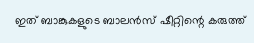ഇത് ബാങ്കുകളുടെ ബാലന്‍സ് ഷീറ്റിന്റെ കരുത്ത്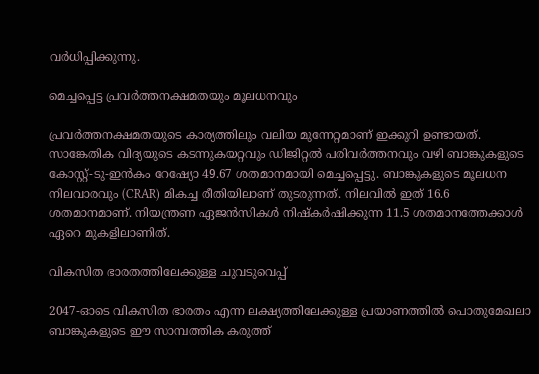വര്‍ധിപ്പിക്കുന്നു.

മെച്ചപ്പെട്ട പ്രവര്‍ത്തനക്ഷമതയും മൂലധനവും

പ്രവര്‍ത്തനക്ഷമതയുടെ കാര്യത്തിലും വലിയ മുന്നേറ്റമാണ് ഇക്കുറി ഉണ്ടായത്. സാങ്കേതിക വിദ്യയുടെ കടന്നുകയറ്റവും ഡിജിറ്റല്‍ പരിവര്‍ത്തനവും വഴി ബാങ്കുകളുടെ കോസ്റ്റ്-ടു-ഇന്‍കം റേഷ്യോ 49.67 ശതമാനമായി മെച്ചപ്പെട്ടു. ബാങ്കുകളുടെ മൂലധന നിലവാരവും (CRAR) മികച്ച രീതിയിലാണ് തുടരുന്നത്. നിലവില്‍ ഇത് 16.6 ശതമാനമാണ്. നിയന്ത്രണ ഏജന്‍സികള്‍ നിഷ്‌കര്‍ഷിക്കുന്ന 11.5 ശതമാനത്തേക്കാള്‍ ഏറെ മുകളിലാണിത്.

വികസിത ഭാരതത്തിലേക്കുള്ള ചുവടുവെപ്പ്

2047-ഓടെ വികസിത ഭാരതം എന്ന ലക്ഷ്യത്തിലേക്കുള്ള പ്രയാണത്തില്‍ പൊതുമേഖലാ ബാങ്കുകളുടെ ഈ സാമ്പത്തിക കരുത്ത്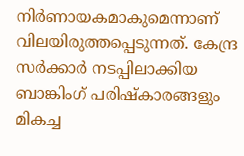നിര്‍ണായകമാകുമെന്നാണ് വിലയിരുത്തപ്പെടുന്നത്. കേന്ദ്ര സര്‍ക്കാര്‍ നടപ്പിലാക്കിയ ബാങ്കിംഗ് പരിഷ്‌കാരങ്ങളും മികച്ച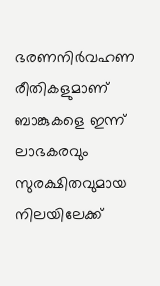ഭരണനിര്‍വഹണ രീതികളുമാണ് ബാങ്കുകളെ ഇന്ന് ലാഭകരവും സുരക്ഷിതവുമായ നിലയിലേക്ക്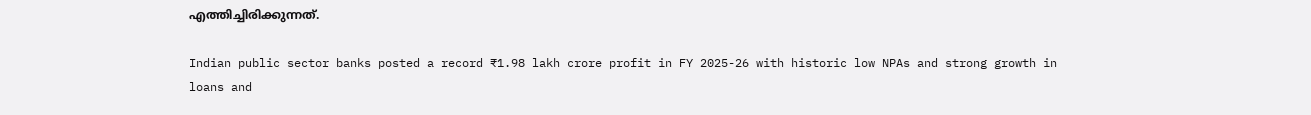എത്തിച്ചിരിക്കുന്നത്.

Indian public sector banks posted a record ₹1.98 lakh crore profit in FY 2025-26 with historic low NPAs and strong growth in loans and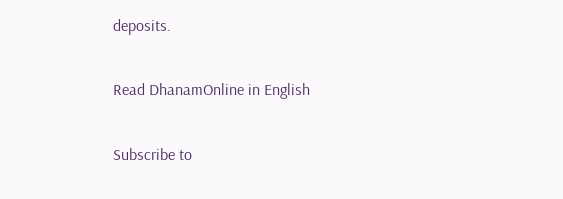deposits.

Read DhanamOnline in English

Subscribe to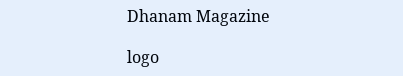Dhanam Magazine

logo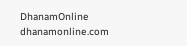DhanamOnline
dhanamonline.com